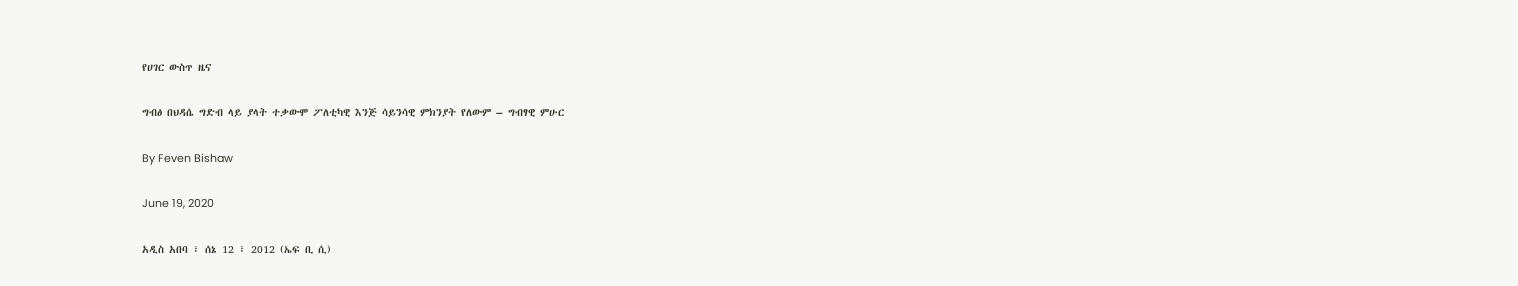የሀገር ውስጥ ዜና

ግብፅ በህዳሴ ግድብ ላይ ያላት ተቃውሞ ፖለቲካዊ እንጅ ሳይንሳዊ ምክንያት የለውም – ግብፃዊ ምሁር

By Feven Bishaw

June 19, 2020

አዲስ አበባ ፣ ሰኔ 12 ፣ 2012 (ኤፍ ቢ ሲ)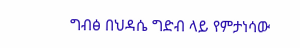ግብፅ በህዳሴ ግድብ ላይ የምታነሳው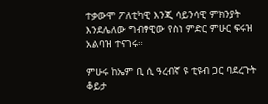ተቃውሞ ፖለቲካዊ እንጂ ሳይንሳዊ ምክንያት እንደሌለው ግብፃዊው የስነ ምድር ምሁር ፍሩዝ አልባዝ ተናገሩ።

ምሁሩ ከኤም ቢ ሲ ዓረብኛ ዩ ቲዩብ ጋር ባደረጉት ቆይታ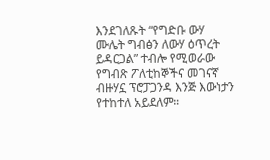እንደገለጹት “የግድቡ ውሃ ሙሌት ግብፅን ለውሃ ዕጥረት ይዳርጋል” ተብሎ የሚወራው የግብጽ ፖለቲከኞችና መገናኛ ብዙሃኗ ፕሮፓጋንዳ እንጅ እውነታን የተከተለ አይደለም።